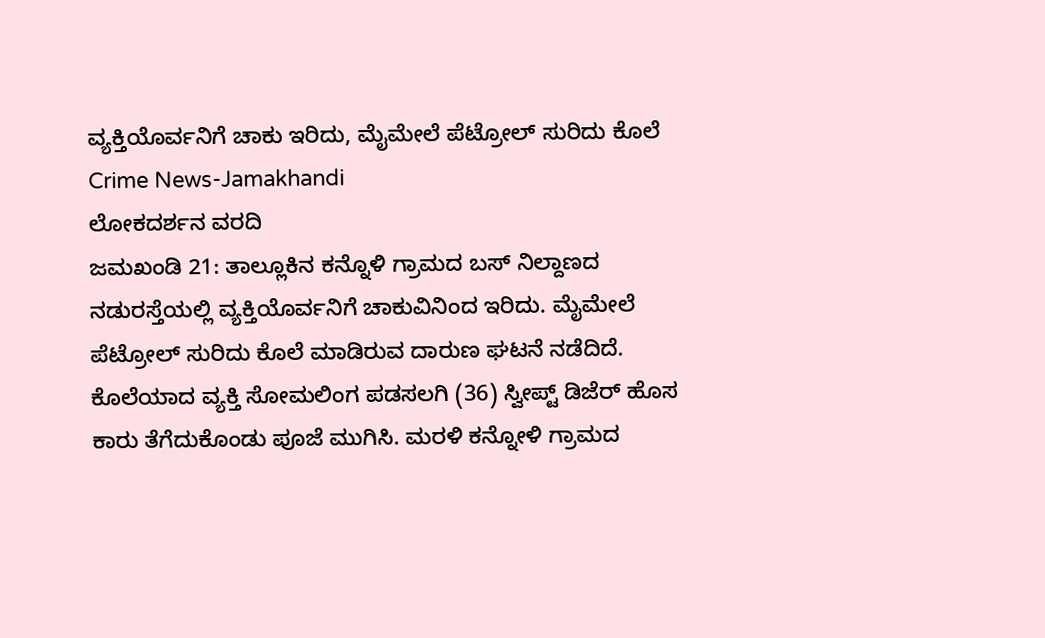ವ್ಯಕ್ತಿಯೊರ್ವನಿಗೆ ಚಾಕು ಇರಿದು, ಮೈಮೇಲೆ ಪೆಟ್ರೋಲ್ ಸುರಿದು ಕೊಲೆ
Crime News-Jamakhandi
ಲೋಕದರ್ಶನ ವರದಿ
ಜಮಖಂಡಿ 21: ತಾಲ್ಲೂಕಿನ ಕನ್ನೊಳಿ ಗ್ರಾಮದ ಬಸ್ ನಿಲ್ದಾಣದ ನಡುರಸ್ತೆಯಲ್ಲಿ ವ್ಯಕ್ತಿಯೊರ್ವನಿಗೆ ಚಾಕುವಿನಿಂದ ಇರಿದು. ಮೈಮೇಲೆ ಪೆಟ್ರೋಲ್ ಸುರಿದು ಕೊಲೆ ಮಾಡಿರುವ ದಾರುಣ ಘಟನೆ ನಡೆದಿದೆ.
ಕೊಲೆಯಾದ ವ್ಯಕ್ತಿ ಸೋಮಲಿಂಗ ಪಡಸಲಗಿ (36) ಸ್ವೀಪ್ಟ್ ಡಿಜೆರ್ ಹೊಸ ಕಾರು ತೆಗೆದುಕೊಂಡು ಪೂಜೆ ಮುಗಿಸಿ. ಮರಳಿ ಕನ್ನೋಳಿ ಗ್ರಾಮದ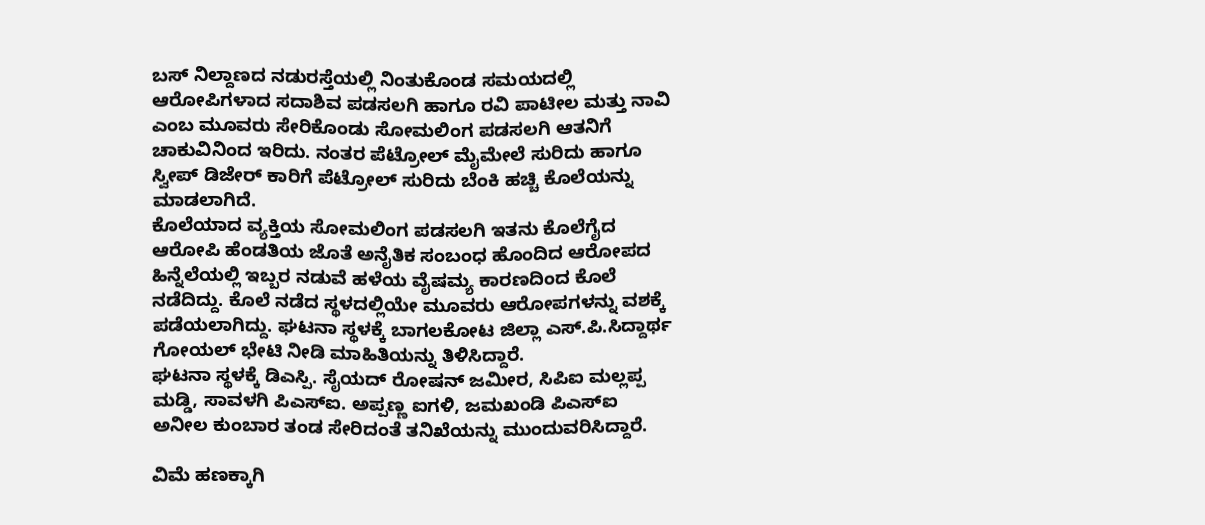ಬಸ್ ನಿಲ್ದಾಣದ ನಡುರಸ್ತೆಯಲ್ಲಿ ನಿಂತುಕೊಂಡ ಸಮಯದಲ್ಲಿ ಆರೋಪಿಗಳಾದ ಸದಾಶಿವ ಪಡಸಲಗಿ ಹಾಗೂ ರವಿ ಪಾಟೀಲ ಮತ್ತು ನಾವಿ ಎಂಬ ಮೂವರು ಸೇರಿಕೊಂಡು ಸೋಮಲಿಂಗ ಪಡಸಲಗಿ ಆತನಿಗೆ ಚಾಕುವಿನಿಂದ ಇರಿದು. ನಂತರ ಪೆಟ್ರೋಲ್ ಮೈಮೇಲೆ ಸುರಿದು ಹಾಗೂ ಸ್ವೀಪ್ ಡಿಜೇರ್ ಕಾರಿಗೆ ಪೆಟ್ರೋಲ್ ಸುರಿದು ಬೆಂಕಿ ಹಚ್ಚಿ ಕೊಲೆಯನ್ನು ಮಾಡಲಾಗಿದೆ.
ಕೊಲೆಯಾದ ವ್ಯಕ್ತಿಯ ಸೋಮಲಿಂಗ ಪಡಸಲಗಿ ಇತನು ಕೊಲೆಗೈದ ಆರೋಪಿ ಹೆಂಡತಿಯ ಜೊತೆ ಅನೈತಿಕ ಸಂಬಂಧ ಹೊಂದಿದ ಆರೋಪದ ಹಿನ್ನೆಲೆಯಲ್ಲಿ ಇಬ್ಬರ ನಡುವೆ ಹಳೆಯ ವೈಷಮ್ಯ ಕಾರಣದಿಂದ ಕೊಲೆ ನಡೆದಿದ್ದು. ಕೊಲೆ ನಡೆದ ಸ್ಥಳದಲ್ಲಿಯೇ ಮೂವರು ಆರೋಪಗಳನ್ನು ವಶಕ್ಕೆ ಪಡೆಯಲಾಗಿದ್ದು. ಘಟನಾ ಸ್ಥಳಕ್ಕೆ ಬಾಗಲಕೋಟ ಜಿಲ್ಲಾ ಎಸ್.ಪಿ.ಸಿದ್ದಾರ್ಥ ಗೋಯಲ್ ಭೇಟಿ ನೀಡಿ ಮಾಹಿತಿಯನ್ನು ತಿಳಿಸಿದ್ದಾರೆ.
ಘಟನಾ ಸ್ಥಳಕ್ಕೆ ಡಿಎಸ್ಪಿ. ಸೈಯದ್ ರೋಷನ್ ಜಮೀರ, ಸಿಪಿಐ ಮಲ್ಲಪ್ಪ ಮಡ್ಡಿ, ಸಾವಳಗಿ ಪಿಎಸ್ಐ. ಅಪ್ಪಣ್ಣ ಐಗಳಿ, ಜಮಖಂಡಿ ಪಿಎಸ್ಐ ಅನೀಲ ಕುಂಬಾರ ತಂಡ ಸೇರಿದಂತೆ ತನಿಖೆಯನ್ನು ಮುಂದುವರಿಸಿದ್ದಾರೆ.

ವಿಮೆ ಹಣಕ್ಕಾಗಿ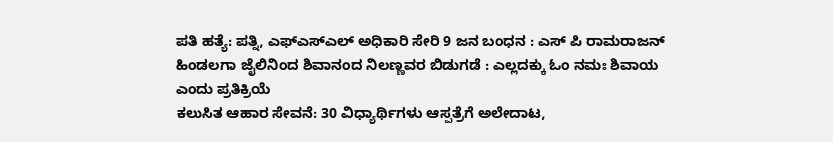ಪತಿ ಹತ್ಯೆ: ಪತ್ನಿ, ಎಫ್ಎಸ್ಎಲ್ ಅಧಿಕಾರಿ ಸೇರಿ 9 ಜನ ಬಂಧನ : ಎಸ್ ಪಿ ರಾಮರಾಜನ್
ಹಿಂಡಲಗಾ ಜೈಲಿನಿಂದ ಶಿವಾನಂದ ನಿಲಣ್ಣವರ ಬಿಡುಗಡೆ : ಎಲ್ಲದಕ್ಕು ಓಂ ನಮಃ ಶಿವಾಯ ಎಂದು ಪ್ರತಿಕ್ರಿಯೆ
ಕಲುಸಿತ ಆಹಾರ ಸೇವನೆ: 30 ವಿಧ್ಯಾರ್ಥಿಗಳು ಆಸ್ಪತ್ರೆಗೆ ಅಲೇದಾಟ,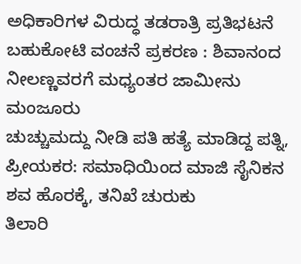ಅಧಿಕಾರಿಗಳ ವಿರುದ್ಧ ತಡರಾತ್ರಿ ಪ್ರತಿಭಟನೆ
ಬಹುಕೋಟಿ ವಂಚನೆ ಪ್ರಕರಣ : ಶಿವಾನಂದ ನೀಲಣ್ಣವರಗೆ ಮಧ್ಯಂತರ ಜಾಮೀನು ಮಂಜೂರು
ಚುಚ್ಚುಮದ್ದು ನೀಡಿ ಪತಿ ಹತ್ಯೆ ಮಾಡಿದ್ದ ಪತ್ನಿ, ಪ್ರೀಯಕರ: ಸಮಾಧಿಯಿಂದ ಮಾಜಿ ಸೈನಿಕನ ಶವ ಹೊರಕ್ಕೆ, ತನಿಖೆ ಚುರುಕು
ತಿಲಾರಿ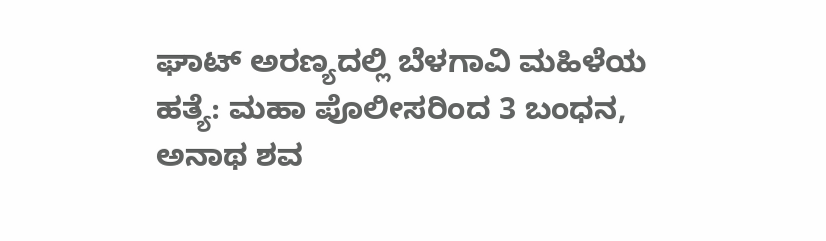ಘಾಟ್ ಅರಣ್ಯದಲ್ಲಿ ಬೆಳಗಾವಿ ಮಹಿಳೆಯ ಹತ್ಯೆ: ಮಹಾ ಪೊಲೀಸರಿಂದ 3 ಬಂಧನ, ಅನಾಥ ಶವ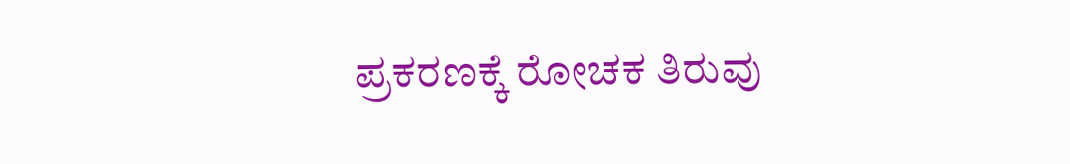ಪ್ರಕರಣಕ್ಕೆ ರೋಚಕ ತಿರುವು